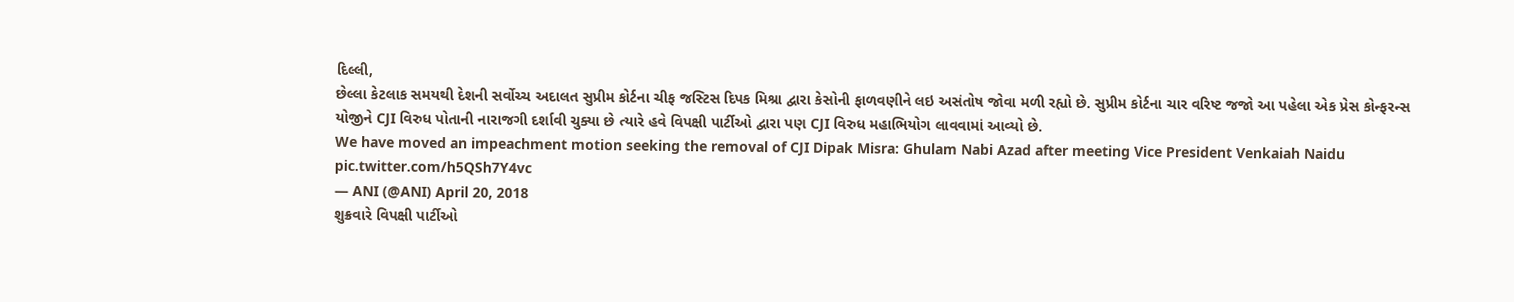દિલ્લી,
છેલ્લા કેટલાક સમયથી દેશની સર્વોચ્ચ અદાલત સુપ્રીમ કોર્ટના ચીફ જસ્ટિસ દિપક મિશ્રા દ્વારા કેસોની ફાળવણીને લઇ અસંતોષ જોવા મળી રહ્યો છે. સુપ્રીમ કોર્ટના ચાર વરિષ્ટ જજો આ પહેલા એક પ્રેસ કોન્ફરન્સ યોજીને CJI વિરુધ પોતાની નારાજગી દર્શાવી ચુક્યા છે ત્યારે હવે વિપક્ષી પાર્ટીઓ દ્વારા પણ CJI વિરુધ મહાભિયોગ લાવવામાં આવ્યો છે.
We have moved an impeachment motion seeking the removal of CJI Dipak Misra: Ghulam Nabi Azad after meeting Vice President Venkaiah Naidu pic.twitter.com/h5QSh7Y4vc
— ANI (@ANI) April 20, 2018
શુક્રવારે વિપક્ષી પાર્ટીઓ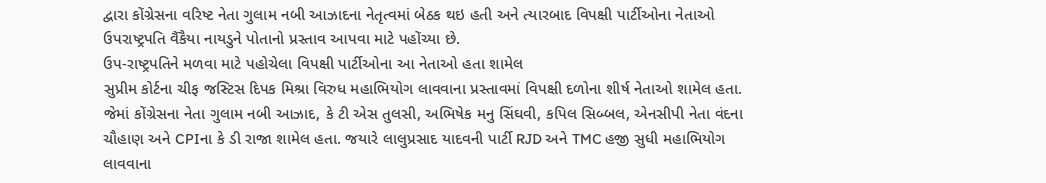દ્વારા કોંગ્રેસના વરિષ્ટ નેતા ગુલામ નબી આઝાદના નેતૃત્વમાં બેઠક થઇ હતી અને ત્યારબાદ વિપક્ષી પાર્ટીઓના નેતાઓ ઉપરાષ્ટ્રપતિ વૈંકૈયા નાયડુને પોતાનો પ્રસ્તાવ આપવા માટે પહોંચ્યા છે.
ઉપ-રાષ્ટ્રપતિને મળવા માટે પહોચેલા વિપક્ષી પાર્ટીઓના આ નેતાઓ હતા શામેલ
સુપ્રીમ કોર્ટના ચીફ જસ્ટિસ દિપક મિશ્રા વિરુધ મહાભિયોગ લાવવાના પ્રસ્તાવમાં વિપક્ષી દળોના શીર્ષ નેતાઓ શામેલ હતા. જેમાં કોંગ્રેસના નેતા ગુલામ નબી આઝાદ, કે ટી એસ તુલસી, અભિષેક મનુ સિંઘવી, કપિલ સિબ્બલ, એનસીપી નેતા વંદના ચૌહાણ અને CPIના કે ડી રાજા શામેલ હતા. જયારે લાલુપ્રસાદ યાદવની પાર્ટી RJD અને TMC હજી સુધી મહાભિયોગ લાવવાના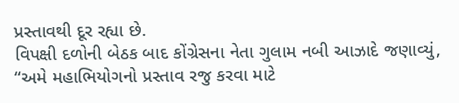પ્રસ્તાવથી દૂર રહ્યા છે.
વિપક્ષી દળોની બેઠક બાદ કોંગ્રેસના નેતા ગુલામ નબી આઝાદે જણાવ્યું, “અમે મહાભિયોગનો પ્રસ્તાવ રજુ કરવા માટે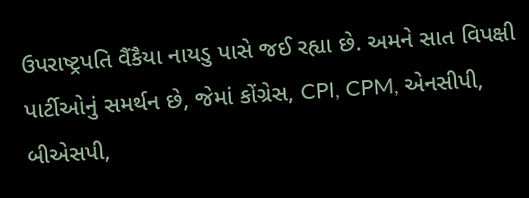ઉપરાષ્ટ્રપતિ વૈંકૈયા નાયડુ પાસે જઈ રહ્યા છે. અમને સાત વિપક્ષી પાર્ટીઓનું સમર્થન છે, જેમાં કોંગ્રેસ, CPI, CPM, એનસીપી, બીએસપી,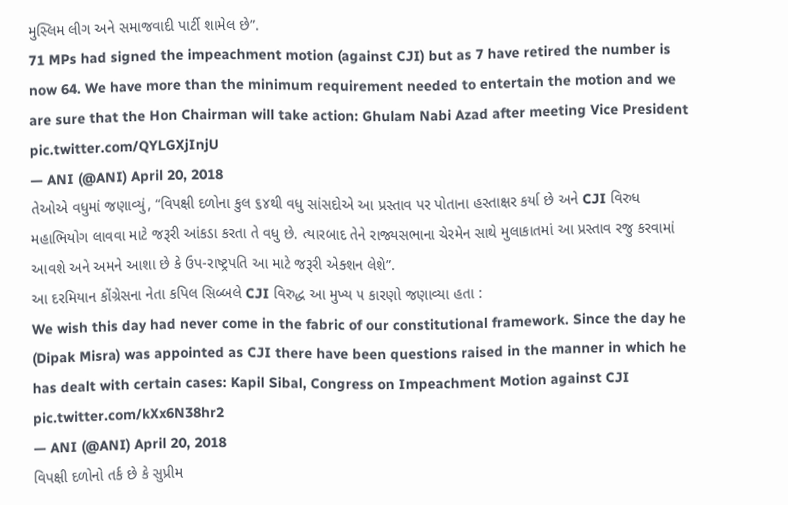મુસ્લિમ લીગ અને સમાજવાદી પાર્ટી શામેલ છે”.
71 MPs had signed the impeachment motion (against CJI) but as 7 have retired the number is now 64. We have more than the minimum requirement needed to entertain the motion and we are sure that the Hon Chairman will take action: Ghulam Nabi Azad after meeting Vice President pic.twitter.com/QYLGXjInjU
— ANI (@ANI) April 20, 2018
તેઓએ વધુમાં જણાવ્યું, “વિપક્ષી દળોના કુલ ૬૪થી વધુ સાંસદોએ આ પ્રસ્તાવ પર પોતાના હસ્તાક્ષર કર્યા છે અને CJI વિરુધ મહાભિયોગ લાવવા માટે જરૂરી આંકડા કરતા તે વધુ છે. ત્યારબાદ તેને રાજ્યસભાના ચેરમેન સાથે મુલાકાતમાં આ પ્રસ્તાવ રજુ કરવામાં આવશે અને અમને આશા છે કે ઉપ-રાષ્ટ્રપતિ આ માટે જરૂરી એક્શન લેશે”.
આ દરમિયાન કોંગ્રેસના નેતા કપિલ સિબ્બલે CJI વિરુદ્ધ આ મુખ્ય ૫ કારણો જણાવ્યા હતા :
We wish this day had never come in the fabric of our constitutional framework. Since the day he (Dipak Misra) was appointed as CJI there have been questions raised in the manner in which he has dealt with certain cases: Kapil Sibal, Congress on Impeachment Motion against CJI pic.twitter.com/kXx6N38hr2
— ANI (@ANI) April 20, 2018
વિપક્ષી દળોનો તર્ક છે કે સુપ્રીમ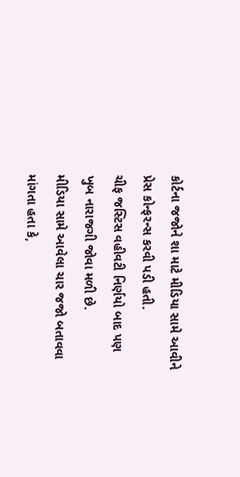કોર્ટના જજોને શા માટે મીડિયા સામે આવીને પ્રેસ કોન્ફરન્સ કરવી પડી હતી.
ચીફ જસ્ટિસ વહીવટી નિર્ણયો બાદ પણ ખુબ નારાજગી જોવા મળી છે.
મીડિયા સામે આવેલા ચાર જજો બતાવવા માંગતા હતા કે,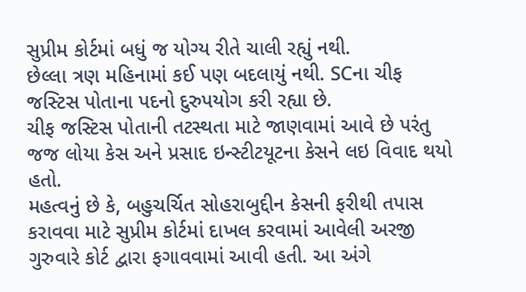સુપ્રીમ કોર્ટમાં બધું જ યોગ્ય રીતે ચાલી રહ્યું નથી.
છેલ્લા ત્રણ મહિનામાં કઈ પણ બદલાયું નથી. SCના ચીફ જસ્ટિસ પોતાના પદનો દુરુપયોગ કરી રહ્યા છે.
ચીફ જસ્ટિસ પોતાની તટસ્થતા માટે જાણવામાં આવે છે પરંતુ જજ લોયા કેસ અને પ્રસાદ ઇન્સ્ટીટયૂટના કેસને લઇ વિવાદ થયો હતો.
મહત્વનું છે કે, બહુચર્ચિત સોહરાબુદ્દીન કેસની ફરીથી તપાસ કરાવવા માટે સુપ્રીમ કોર્ટમાં દાખલ કરવામાં આવેલી અરજી ગુરુવારે કોર્ટ દ્વારા ફગાવવામાં આવી હતી. આ અંગે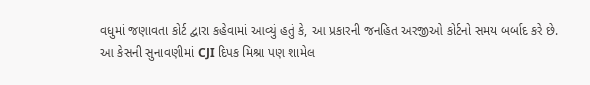વધુમાં જણાવતા કોર્ટ દ્વારા કહેવામાં આવ્યું હતું કે, આ પ્રકારની જનહિત અરજીઓ કોર્ટનો સમય બર્બાદ કરે છે.
આ કેસની સુનાવણીમાં CJI દિપક મિશ્રા પણ શામેલ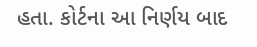હતા. કોર્ટના આ નિર્ણય બાદ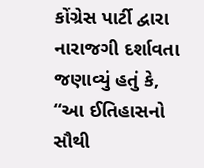કોંગ્રેસ પાર્ટી દ્વારા નારાજગી દર્શાવતા જણાવ્યું હતું કે, “આ ઈતિહાસનો સૌથી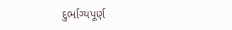દુર્ભાગ્યપૂર્ણ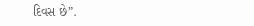દિવસ છે”.